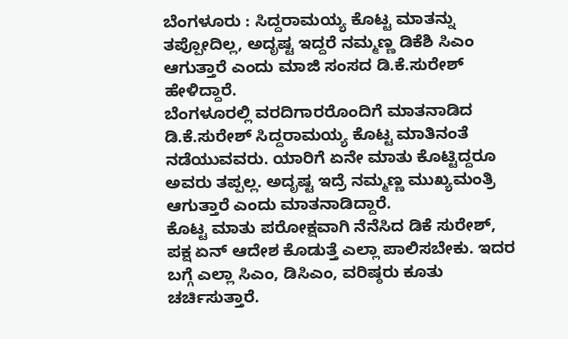ಬೆಂಗಳೂರು : ಸಿದ್ದರಾಮಯ್ಯ ಕೊಟ್ಟ ಮಾತನ್ನು ತಪ್ಪೋದಿಲ್ಲ, ಅದೃಷ್ಟ ಇದ್ದರೆ ನಮ್ಮಣ್ಣ ಡಿಕೆಶಿ ಸಿಎಂ ಆಗುತ್ತಾರೆ ಎಂದು ಮಾಜಿ ಸಂಸದ ಡಿ.ಕೆ.ಸುರೇಶ್ ಹೇಳಿದ್ದಾರೆ.
ಬೆಂಗಳೂರಲ್ಲಿ ವರದಿಗಾರರೊಂದಿಗೆ ಮಾತನಾಡಿದ ಡಿ.ಕೆ.ಸುರೇಶ್ ಸಿದ್ದರಾಮಯ್ಯ ಕೊಟ್ಟ ಮಾತಿನಂತೆ ನಡೆಯುವವರು. ಯಾರಿಗೆ ಏನೇ ಮಾತು ಕೊಟ್ಟಿದ್ದರೂ ಅವರು ತಪ್ಪಲ್ಲ. ಅದೃಷ್ಟ ಇದ್ರೆ ನಮ್ಮಣ್ಣ ಮುಖ್ಯಮಂತ್ರಿ ಆಗುತ್ತಾರೆ ಎಂದು ಮಾತನಾಡಿದ್ದಾರೆ.
ಕೊಟ್ಟ ಮಾತು ಪರೋಕ್ಷವಾಗಿ ನೆನೆಸಿದ ಡಿಕೆ ಸುರೇಶ್, ಪಕ್ಷ ಏನ್ ಆದೇಶ ಕೊಡುತ್ತೆ ಎಲ್ಲಾ ಪಾಲಿಸಬೇಕು. ಇದರ ಬಗ್ಗೆ ಎಲ್ಲಾ ಸಿಎಂ, ಡಿಸಿಎಂ, ವರಿಷ್ಠರು ಕೂತು ಚರ್ಚಿಸುತ್ತಾರೆ.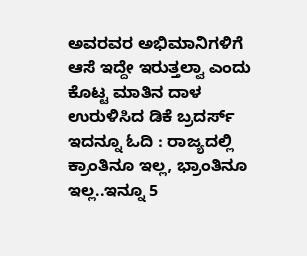ಅವರವರ ಅಭಿಮಾನಿಗಳಿಗೆ ಆಸೆ ಇದ್ದೇ ಇರುತ್ತಲ್ವಾ ಎಂದು ಕೊಟ್ಟ ಮಾತಿನ ದಾಳ ಉರುಳಿಸಿದ ಡಿಕೆ ಬ್ರದರ್ಸ್
ಇದನ್ನೂ ಓದಿ : ರಾಜ್ಯದಲ್ಲಿ ಕ್ರಾಂತಿನೂ ಇಲ್ಲ, ಭ್ರಾಂತಿನೂ ಇಲ್ಲ..ಇನ್ನೂ 5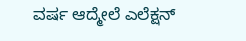ವರ್ಷ ಆದ್ಮೇಲೆ ಎಲೆಕ್ಷನ್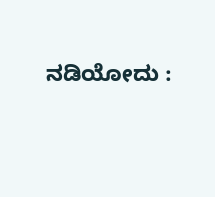ನಡಿಯೋದು :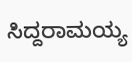ಸಿದ್ದರಾಮಯ್ಯ